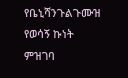የቤኒሻንጉልጉሙዝ የወሳኝ ኩነት ምዝገባ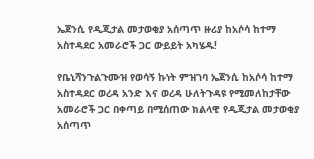ኤጀንሲ የዲጂታል መታወቂያ አሰጣጥ ዙሪያ ከአሶሳ ከተማ አስተዳደር አመራሮች ጋር ውይይት አካሄዱ!

የቤኒሻንጉልጉሙዝ የወሳኝ ኩነት ምዝገባ ኤጀንሲ ከአሶሳ ከተማ አስተዳደር ወረዳ አንድ እና ወረዳ ሁለትጉዳዩ የሚመለከታቸው አመራሮች ጋር በቀጣይ በሚሰጠው ክልላዊ የዲጂታል መታወቂያ አሰጣጥ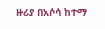ዙሪያ በአሶሳ ከተማ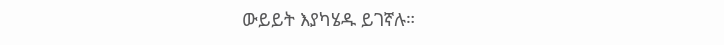ውይይት እያካሄዱ ይገኛሉ።